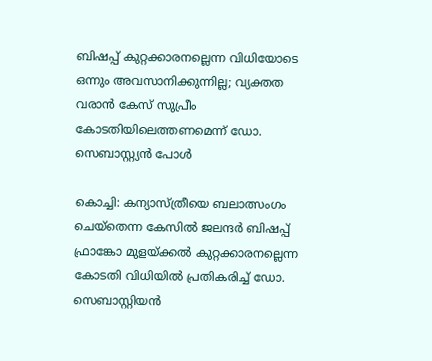ബിഷപ്പ് കുറ്റക്കാരനല്ലെന്ന വിധിയോടെ ഒന്നും അവസാനിക്കുന്നില്ല; വ്യക്തത വരാന്‍ കേസ് സുപ്രീം കോടതിയിലെത്തണമെന്ന് ഡോ. സെബാസ്റ്റ്യന്‍ പോള്‍

കൊച്ചി: കന്യാസ്ത്രീയെ ബലാത്സംഗം ചെയ്തെന്ന കേസില്‍ ജലന്ദര്‍ ബിഷപ്പ് ഫ്രാങ്കോ മുളയ്ക്കല്‍ കുറ്റക്കാരനല്ലെന്ന കോടതി വിധിയില്‍ പ്രതികരിച്ച് ഡോ. സെബാസ്റ്റിയന്‍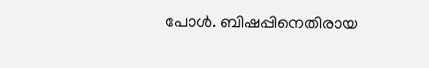പോള്‍. ബിഷപ്പിനെതിരായ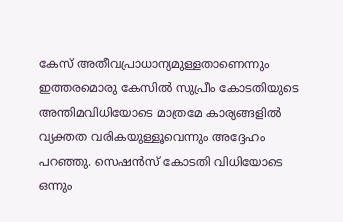കേസ് അതീവപ്രാധാന്യമുള്ളതാണെന്നും ഇത്തരമൊരു കേസില്‍ സുപ്രീം കോടതിയുടെ അന്തിമവിധിയോടെ മാത്രമേ കാര്യങ്ങളില്‍ വ്യക്തത വരികയുള്ളൂവെന്നും അദ്ദേഹം പറഞ്ഞു. സെഷന്‍സ് കോടതി വിധിയോടെ ഒന്നും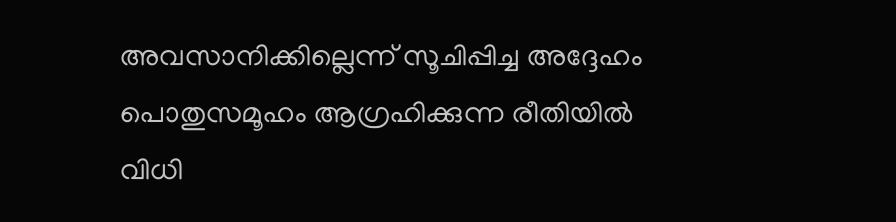അവസാനിക്കില്ലെന്ന് സൂചിപ്പിച്ച അദ്ദേഹം പൊതുസമൂഹം ആഗ്രഹിക്കുന്ന രീതിയില്‍ വിധി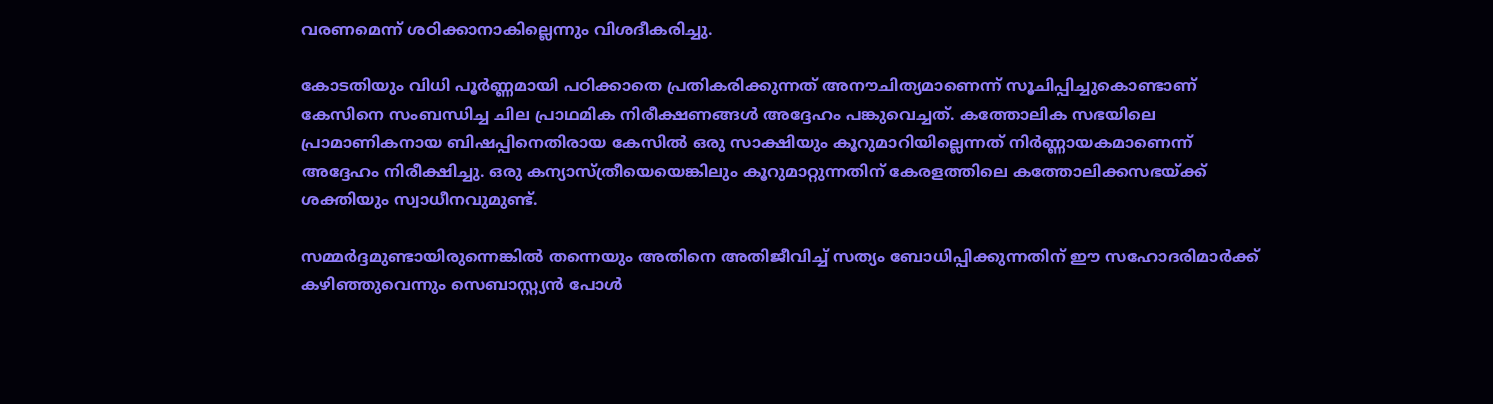വരണമെന്ന് ശഠിക്കാനാകില്ലെന്നും വിശദീകരിച്ചു.

കോടതിയും വിധി പൂര്‍ണ്ണമായി പഠിക്കാതെ പ്രതികരിക്കുന്നത് അനൗചിത്യമാണെന്ന് സൂചിപ്പിച്ചുകൊണ്ടാണ് കേസിനെ സംബന്ധിച്ച ചില പ്രാഥമിക നിരീക്ഷണങ്ങള്‍ അദ്ദേഹം പങ്കുവെച്ചത്. കത്തോലിക സഭയിലെ പ്രാമാണികനായ ബിഷപ്പിനെതിരായ കേസില്‍ ഒരു സാക്ഷിയും കൂറുമാറിയില്ലെന്നത് നിര്‍ണ്ണായകമാണെന്ന് അദ്ദേഹം നിരീക്ഷിച്ചു. ഒരു കന്യാസ്ത്രീയെയെങ്കിലും കൂറുമാറ്റുന്നതിന് കേരളത്തിലെ കത്തോലിക്കസഭയ്ക്ക് ശക്തിയും സ്വാധീനവുമുണ്ട്.

സമ്മര്‍ദ്ദമുണ്ടായിരുന്നെങ്കില്‍ തന്നെയും അതിനെ അതിജീവിച്ച് സത്യം ബോധിപ്പിക്കുന്നതിന് ഈ സഹോദരിമാര്‍ക്ക് കഴിഞ്ഞുവെന്നും സെബാസ്റ്റ്യന്‍ പോള്‍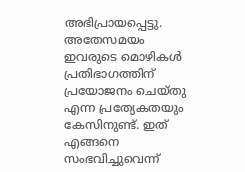അഭിപ്രായപ്പെട്ടു. അതേസമയം ഇവരുടെ മൊഴികള്‍ പ്രതിഭാഗത്തിന് പ്രയോജനം ചെയ്തു എന്ന പ്രത്യേകതയും കേസിനുണ്ട്. ഇത് എങ്ങനെ സംഭവിച്ചുവെന്ന്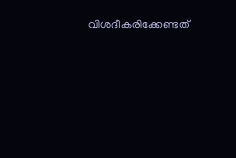വിശദീകരിക്കേണ്ടത്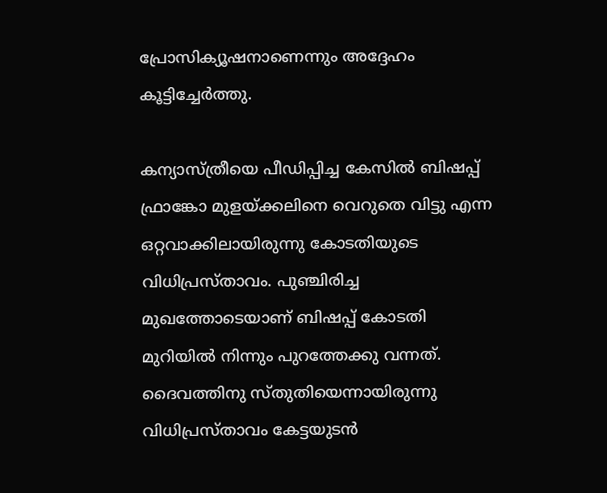പ്രോസിക്യൂഷനാണെന്നും അദ്ദേഹം കൂട്ടിച്ചേര്‍ത്തു.

കന്യാസ്ത്രീയെ പീഡിപ്പിച്ച കേസില്‍ ബിഷപ്പ് ഫ്രാങ്കോ മുളയ്ക്കലിനെ വെറുതെ വിട്ടു എന്ന ഒറ്റവാക്കിലായിരുന്നു കോടതിയുടെ വിധിപ്രസ്താവം. പുഞ്ചിരിച്ച മുഖത്തോടെയാണ് ബിഷപ്പ് കോടതി മുറിയില്‍ നിന്നും പുറത്തേക്കു വന്നത്. ദൈവത്തിനു സ്തുതിയെന്നായിരുന്നു വിധിപ്രസ്താവം കേട്ടയുടന്‍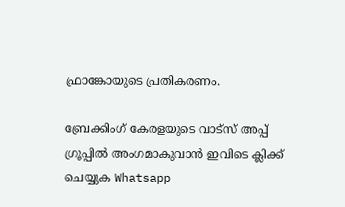ഫ്രാങ്കോയുടെ പ്രതികരണം.

ബ്രേക്കിംഗ് കേരളയുടെ വാട്സ് അപ്പ് ഗ്രൂപ്പിൽ അംഗമാകുവാൻ ഇവിടെ ക്ലിക്ക് ചെയ്യുക Whatsapp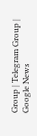Group | Telegram Group | Google News